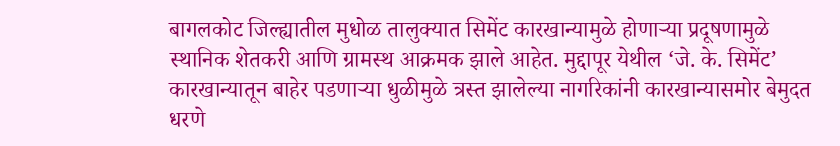बागलकोट जिल्ह्यातील मुधोळ तालुक्यात सिमेंट कारखान्यामुळे होणाऱ्या प्रदूषणामुळे स्थानिक शेतकरी आणि ग्रामस्थ आक्रमक झाले आहेत. मुद्दापूर येथील ‘जे. के. सिमेंट’ कारखान्यातून बाहेर पडणाऱ्या धुळीमुळे त्रस्त झालेल्या नागरिकांनी कारखान्यासमोर बेमुदत धरणे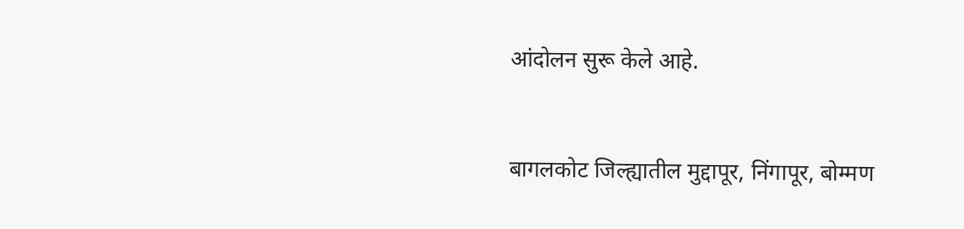आंदोलन सुरू केले आहे.


बागलकोट जिल्ह्यातील मुद्दापूर, निंगापूर, बोम्मण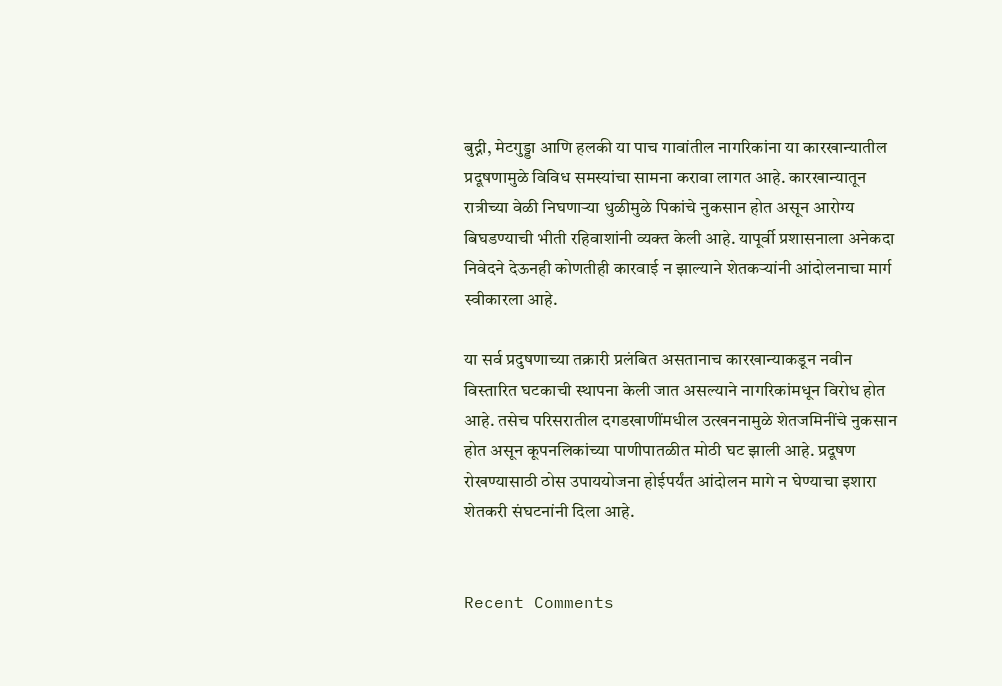बुद्नी, मेटगुड्डा आणि हलकी या पाच गावांतील नागरिकांना या कारखान्यातील प्रदूषणामुळे विविध समस्यांचा सामना करावा लागत आहे. कारखान्यातून रात्रीच्या वेळी निघणाऱ्या धुळीमुळे पिकांचे नुकसान होत असून आरोग्य बिघडण्याची भीती रहिवाशांनी व्यक्त केली आहे. यापूर्वी प्रशासनाला अनेकदा निवेदने देऊनही कोणतीही कारवाई न झाल्याने शेतकऱ्यांनी आंदोलनाचा मार्ग स्वीकारला आहे.

या सर्व प्रदुषणाच्या तक्रारी प्रलंबित असतानाच कारखान्याकडून नवीन विस्तारित घटकाची स्थापना केली जात असल्याने नागरिकांमधून विरोध होत आहे. तसेच परिसरातील दगडखाणींमधील उत्खननामुळे शेतजमिनींचे नुकसान होत असून कूपनलिकांच्या पाणीपातळीत मोठी घट झाली आहे. प्रदूषण रोखण्यासाठी ठोस उपाययोजना होईपर्यंत आंदोलन मागे न घेण्याचा इशारा शेतकरी संघटनांनी दिला आहे.


Recent Comments